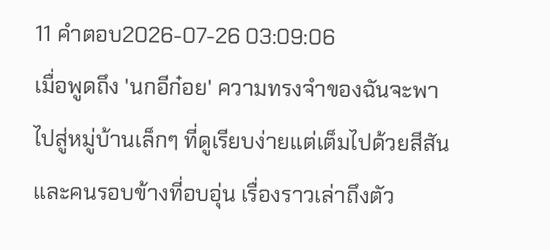11 คำตอบ2026-07-26 03:09:06
เมื่อพูดถึง 'นกอีก๋อย' ความทรงจำของฉันจะพาไปสู่หมู่บ้านเล็กๆ ที่ดูเรียบง่ายแต่เต็มไปด้วยสีสันและคนรอบข้างที่อบอุ่น เรื่องราวเล่าถึงตัว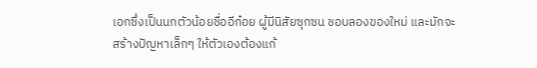เอกซึ่งเป็นนกตัวน้อยชื่ออีก๋อย ผู้มีนิสัยซุกซน ชอบลองของใหม่ และมักจะสร้างปัญหาเล็กๆ ให้ตัวเองต้องแก้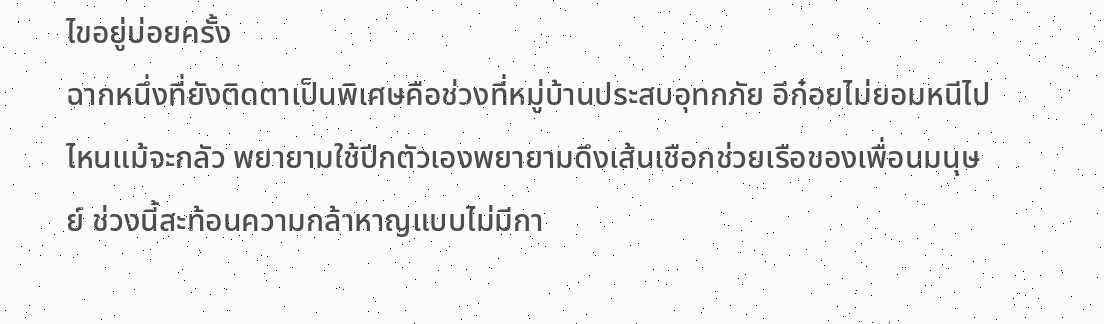ไขอยู่บ่อยครั้ง
ฉากหนึ่งที่ยังติดตาเป็นพิเศษคือช่วงที่หมู่บ้านประสบอุทกภัย อีก๋อยไม่ยอมหนีไปไหนแม้จะกลัว พยายามใช้ปีกตัวเองพยายามดึงเส้นเชือกช่วยเรือของเพื่อนมนุษย์ ช่วงนี้สะท้อนความกล้าหาญแบบไม่มีกา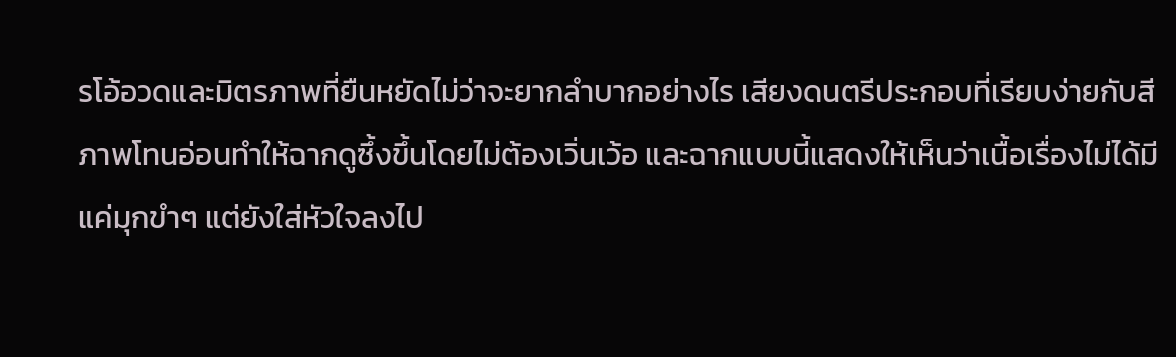รโอ้อวดและมิตรภาพที่ยืนหยัดไม่ว่าจะยากลำบากอย่างไร เสียงดนตรีประกอบที่เรียบง่ายกับสีภาพโทนอ่อนทำให้ฉากดูซึ้งขึ้นโดยไม่ต้องเวิ่นเว้อ และฉากแบบนี้แสดงให้เห็นว่าเนื้อเรื่องไม่ได้มีแค่มุกขำๆ แต่ยังใส่หัวใจลงไป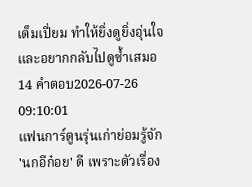เต็มเปี่ยม ทำให้ยิ่งดูยิ่งอุ่นใจและอยากกลับไปดูซ้ำเสมอ
14 คำตอบ2026-07-26 09:10:01
แฟนการ์ตูนรุ่นเก่าย่อมรู้จัก 'นกอีก๋อย' ดี เพราะตัวเรื่อง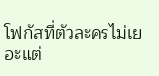โฟกัสที่ตัวละครไม่เยอะแต่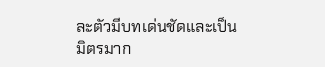ละตัวมีบทเด่นชัดและเป็นมิตรมาก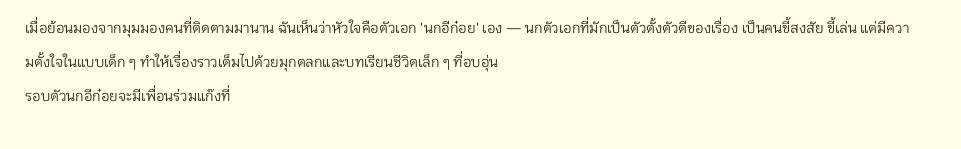เมื่อย้อนมองจากมุมมองคนที่ติดตามมานาน ฉันเห็นว่าหัวใจคือตัวเอก 'นกอีก๋อย' เอง — นกตัวเอกที่มักเป็นตัวตั้งตัวตีของเรื่อง เป็นคนขี้สงสัย ขี้เล่น แต่มีความตั้งใจในแบบเด็ก ๆ ทำให้เรื่องราวเต็มไปด้วยมุกตลกและบทเรียนชีวิตเล็ก ๆ ที่อบอุ่น
รอบตัวนกอีก๋อยจะมีเพื่อนร่วมแก๊งที่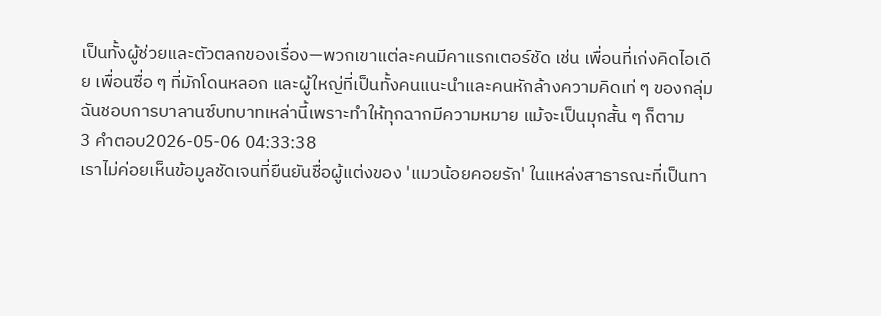เป็นทั้งผู้ช่วยและตัวตลกของเรื่อง—พวกเขาแต่ละคนมีคาแรกเตอร์ชัด เช่น เพื่อนที่เก่งคิดไอเดีย เพื่อนซื่อ ๆ ที่มักโดนหลอก และผู้ใหญ่ที่เป็นทั้งคนแนะนำและคนหักล้างความคิดเท่ ๆ ของกลุ่ม ฉันชอบการบาลานซ์บทบาทเหล่านี้เพราะทำให้ทุกฉากมีความหมาย แม้จะเป็นมุกสั้น ๆ ก็ตาม
3 คำตอบ2026-05-06 04:33:38
เราไม่ค่อยเห็นข้อมูลชัดเจนที่ยืนยันชื่อผู้แต่งของ 'แมวน้อยคอยรัก' ในแหล่งสาธารณะที่เป็นทา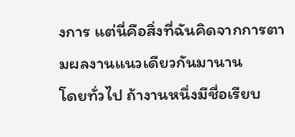งการ แต่นี่คือสิ่งที่ฉันคิดจากการตามผลงานแนวเดียวกันมานาน
โดยทั่วไป ถ้างานหนึ่งมีชื่อเรียบ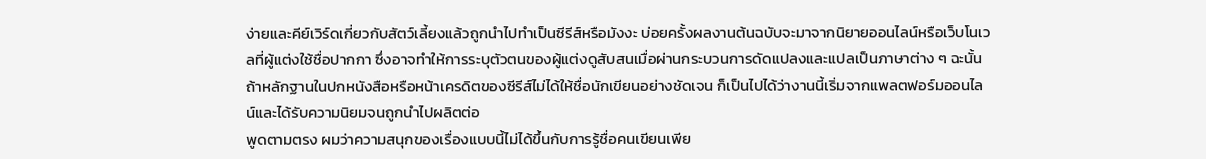ง่ายและคีย์เวิร์ดเกี่ยวกับสัตว์เลี้ยงแล้วถูกนำไปทำเป็นซีรีส์หรือมังงะ บ่อยครั้งผลงานต้นฉบับจะมาจากนิยายออนไลน์หรือเว็บโนเวลที่ผู้แต่งใช้ชื่อปากกา ซึ่งอาจทำให้การระบุตัวตนของผู้แต่งดูสับสนเมื่อผ่านกระบวนการดัดแปลงและแปลเป็นภาษาต่าง ๆ ฉะนั้นถ้าหลักฐานในปกหนังสือหรือหน้าเครดิตของซีรีส์ไม่ได้ให้ชื่อนักเขียนอย่างชัดเจน ก็เป็นไปได้ว่างานนี้เริ่มจากแพลตฟอร์มออนไลน์และได้รับความนิยมจนถูกนำไปผลิตต่อ
พูดตามตรง ผมว่าความสนุกของเรื่องแบบนี้ไม่ได้ขึ้นกับการรู้ชื่อคนเขียนเพีย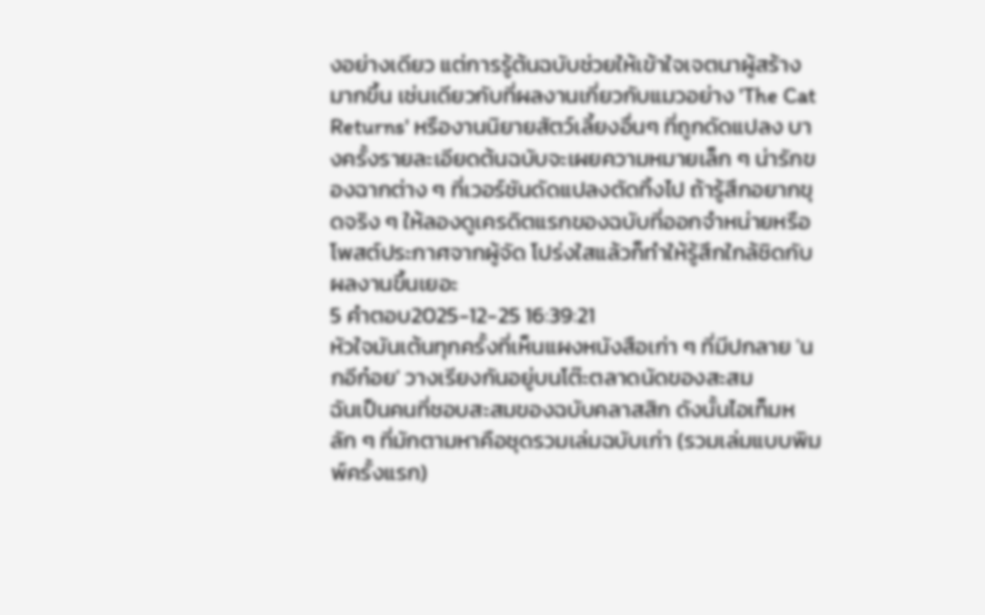งอย่างเดียว แต่การรู้ต้นฉบับช่วยให้เข้าใจเจตนาผู้สร้างมากขึ้น เช่นเดียวกับที่ผลงานเกี่ยวกับแมวอย่าง 'The Cat Returns' หรืองานนิยายสัตว์เลี้ยงอื่นๆ ที่ถูกดัดแปลง บางครั้งรายละเอียดต้นฉบับจะเผยความหมายเล็ก ๆ น่ารักของฉากต่าง ๆ ที่เวอร์ชันดัดแปลงตัดทิ้งไป ถ้ารู้สึกอยากขุดจริง ๆ ให้ลองดูเครดิตแรกของฉบับที่ออกจำหน่ายหรือโพสต์ประกาศจากผู้จัด โปร่งใสแล้วก็ทำให้รู้สึกใกล้ชิดกับผลงานขึ้นเยอะ
5 คำตอบ2025-12-25 16:39:21
หัวใจมันเต้นทุกครั้งที่เห็นแผงหนังสือเก่า ๆ ที่มีปกลาย 'นกอีก๋อย' วางเรียงกันอยู่บนโต๊ะตลาดนัดของสะสม
ฉันเป็นคนที่ชอบสะสมของฉบับคลาสสิก ดังนั้นไอเท็มหลัก ๆ ที่มักตามหาคือชุดรวมเล่มฉบับเก่า (รวมเล่มแบบพิมพ์ครั้งแรก)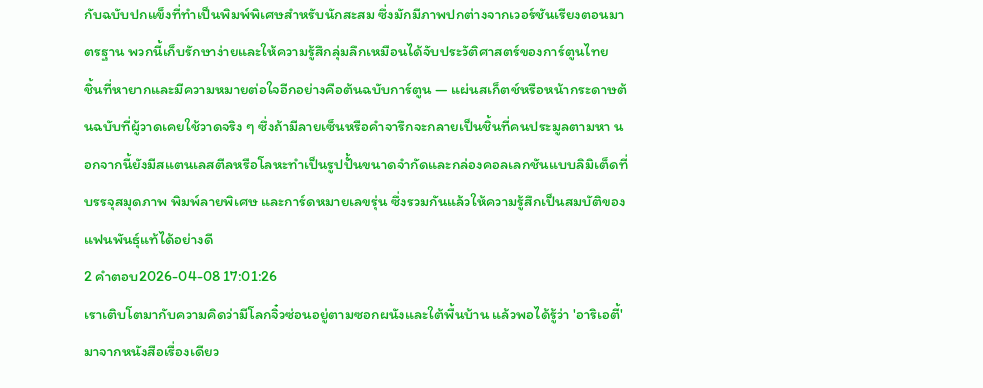กับฉบับปกแข็งที่ทำเป็นพิมพ์พิเศษสำหรับนักสะสม ซึ่งมักมีภาพปกต่างจากเวอร์ชันเรียงตอนมาตรฐาน พวกนี้เก็บรักษาง่ายและให้ความรู้สึกลุ่มลึกเหมือนได้จับประวัติศาสตร์ของการ์ตูนไทย
ชิ้นที่หายากและมีความหมายต่อใจอีกอย่างคือต้นฉบับการ์ตูน — แผ่นสเก็ตช์หรือหน้ากระดาษต้นฉบับที่ผู้วาดเคยใช้วาดจริง ๆ ซึ่งถ้ามีลายเซ็นหรือคำจารึกจะกลายเป็นชิ้นที่คนประมูลตามหา นอกจากนี้ยังมีสแตนเลสตีลหรือโลหะทำเป็นรูปปั้นขนาดจำกัดและกล่องคอลเลกชันแบบลิมิเต็ดที่บรรจุสมุดภาพ พิมพ์ลายพิเศษ และการ์ดหมายเลขรุ่น ซึ่งรวมกันแล้วให้ความรู้สึกเป็นสมบัติของแฟนพันธุ์แท้ได้อย่างดี
2 คำตอบ2026-04-08 17:01:26
เราเติบโตมากับความคิดว่ามีโลกจิ๋วซ่อนอยู่ตามซอกผนังและใต้พื้นบ้าน แล้วพอได้รู้ว่า 'อาริเอตี้' มาจากหนังสือเรื่องเดียว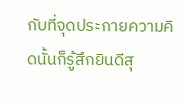กับที่จุดประกายความคิดนั้นก็รู้สึกยินดีสุ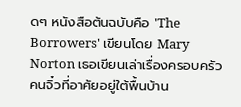ดๆ หนังสือต้นฉบับคือ 'The Borrowers' เขียนโดย Mary Norton เธอเขียนเล่าเรื่องครอบครัวคนจิ๋วที่อาศัยอยู่ใต้พื้นบ้าน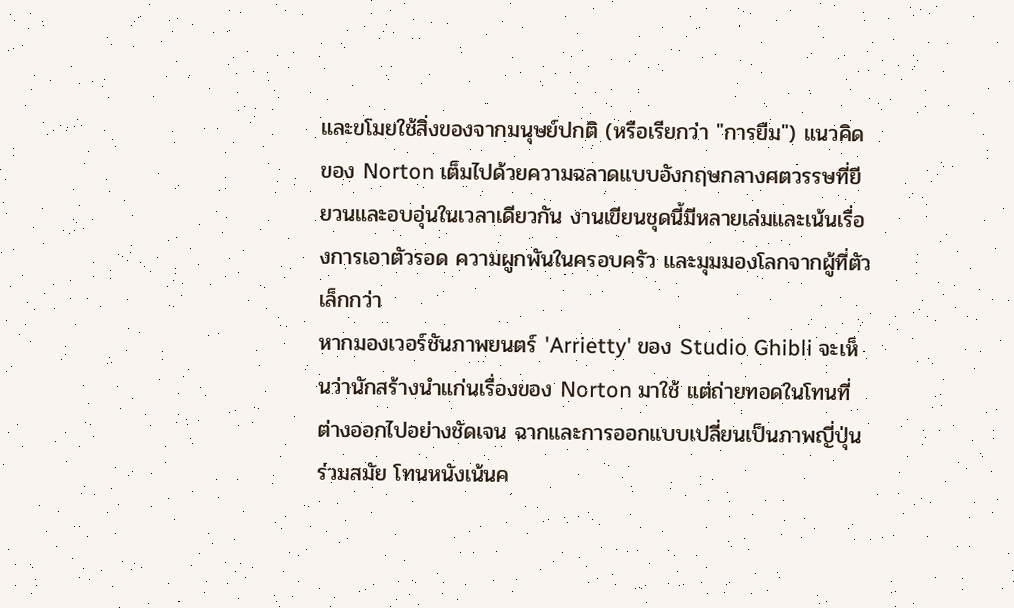และขโมยใช้สิ่งของจากมนุษย์ปกติ (หรือเรียกว่า "การยืม") แนวคิดของ Norton เต็มไปด้วยความฉลาดแบบอังกฤษกลางศตวรรษที่ยียวนและอบอุ่นในเวลาเดียวกัน งานเขียนชุดนี้มีหลายเล่มและเน้นเรื่องการเอาตัวรอด ความผูกพันในครอบครัว และมุมมองโลกจากผู้ที่ตัวเล็กกว่า
หากมองเวอร์ชันภาพยนตร์ 'Arrietty' ของ Studio Ghibli จะเห็นว่านักสร้างนำแก่นเรื่องของ Norton มาใช้ แต่ถ่ายทอดในโทนที่ต่างออกไปอย่างชัดเจน ฉากและการออกแบบเปลี่ยนเป็นภาพญี่ปุ่นร่วมสมัย โทนหนังเน้นค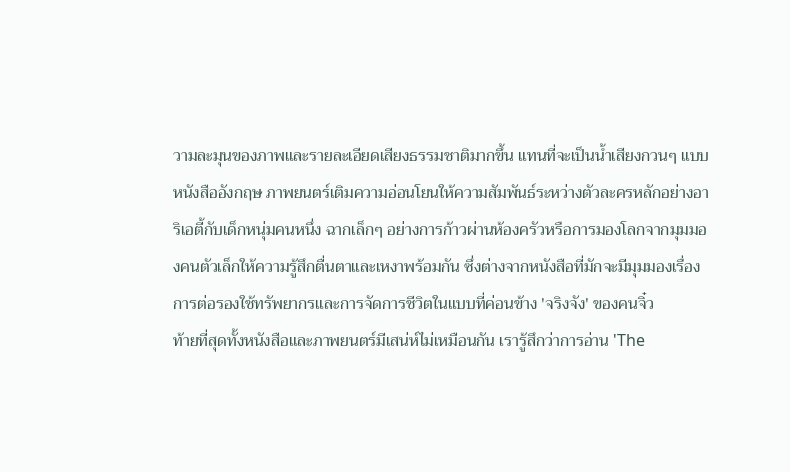วามละมุนของภาพและรายละเอียดเสียงธรรมชาติมากขึ้น แทนที่จะเป็นน้ำเสียงกวนๆ แบบหนังสืออังกฤษ ภาพยนตร์เติมความอ่อนโยนให้ความสัมพันธ์ระหว่างตัวละครหลักอย่างอาริเอตี้กับเด็กหนุ่มคนหนึ่ง ฉากเล็กๆ อย่างการก้าวผ่านห้องครัวหรือการมองโลกจากมุมมองคนตัวเล็กให้ความรู้สึกตื่นตาและเหงาพร้อมกัน ซึ่งต่างจากหนังสือที่มักจะมีมุมมองเรื่องการต่อรองใช้ทรัพยากรและการจัดการชีวิตในแบบที่ค่อนข้าง 'จริงจัง' ของคนจิ๋ว
ท้ายที่สุดทั้งหนังสือและภาพยนตร์มีเสน่ห์ไม่เหมือนกัน เรารู้สึกว่าการอ่าน 'The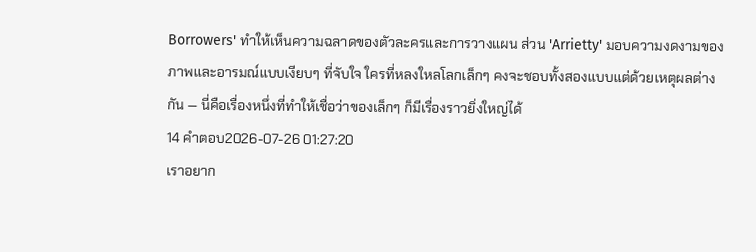Borrowers' ทำให้เห็นความฉลาดของตัวละครและการวางแผน ส่วน 'Arrietty' มอบความงดงามของภาพและอารมณ์แบบเงียบๆ ที่จับใจ ใครที่หลงใหลโลกเล็กๆ คงจะชอบทั้งสองแบบแต่ด้วยเหตุผลต่างกัน — นี่คือเรื่องหนึ่งที่ทำให้เชื่อว่าของเล็กๆ ก็มีเรื่องราวยิ่งใหญ่ได้
14 คำตอบ2026-07-26 01:27:20
เราอยาก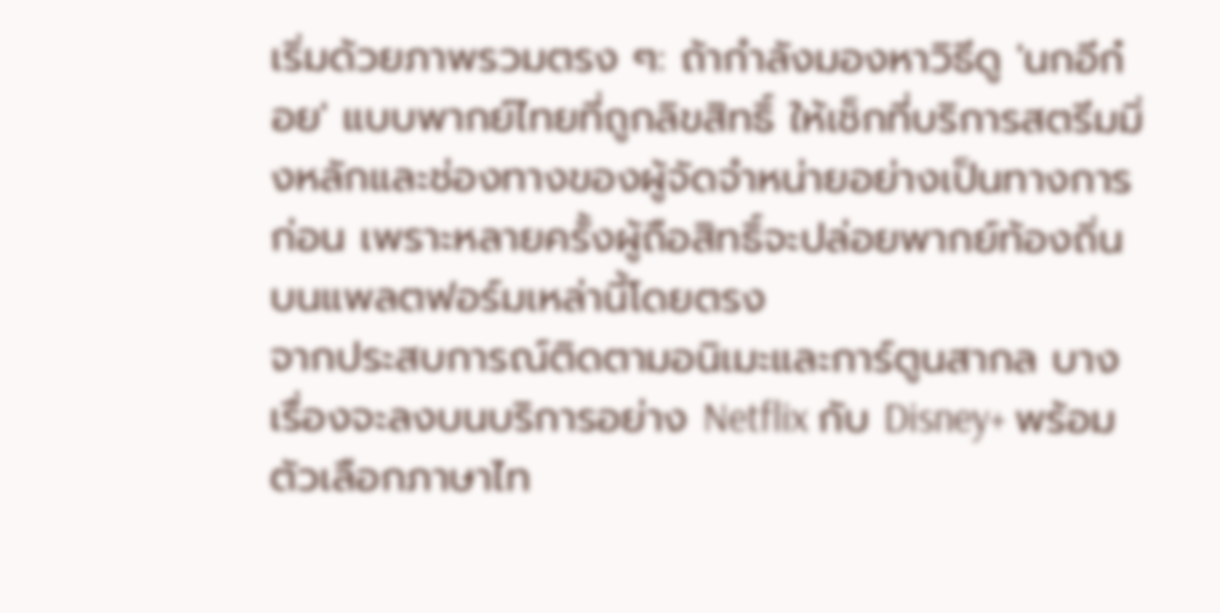เริ่มด้วยภาพรวมตรง ๆ: ถ้ากำลังมองหาวิธีดู 'นกอีก๋อย' แบบพากย์ไทยที่ถูกลิขสิทธิ์ ให้เช็กที่บริการสตรีมมิ่งหลักและช่องทางของผู้จัดจำหน่ายอย่างเป็นทางการก่อน เพราะหลายครั้งผู้ถือสิทธิ์จะปล่อยพากย์ท้องถิ่นบนแพลตฟอร์มเหล่านี้โดยตรง
จากประสบการณ์ติดตามอนิเมะและการ์ตูนสากล บางเรื่องจะลงบนบริการอย่าง Netflix กับ Disney+ พร้อมตัวเลือกภาษาไท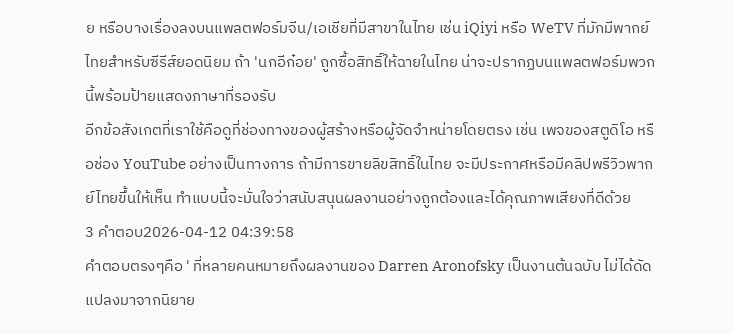ย หรือบางเรื่องลงบนแพลตฟอร์มจีน/เอเชียที่มีสาขาในไทย เช่น iQiyi หรือ WeTV ที่มักมีพากย์ไทยสำหรับซีรีส์ยอดนิยม ถ้า 'นกอีก๋อย' ถูกซื้อสิทธิ์ให้ฉายในไทย น่าจะปรากฏบนแพลตฟอร์มพวกนี้พร้อมป้ายแสดงภาษาที่รองรับ
อีกข้อสังเกตที่เราใช้คือดูที่ช่องทางของผู้สร้างหรือผู้จัดจำหน่ายโดยตรง เช่น เพจของสตูดิโอ หรือช่อง YouTube อย่างเป็นทางการ ถ้ามีการขายลิขสิทธิ์ในไทย จะมีประกาศหรือมีคลิปพรีวิวพากย์ไทยขึ้นให้เห็น ทำแบบนี้จะมั่นใจว่าสนับสนุนผลงานอย่างถูกต้องและได้คุณภาพเสียงที่ดีด้วย
3 คำตอบ2026-04-12 04:39:58
คำตอบตรงๆคือ ' ที่หลายคนหมายถึงผลงานของ Darren Aronofsky เป็นงานต้นฉบับ ไม่ได้ดัดแปลงมาจากนิยาย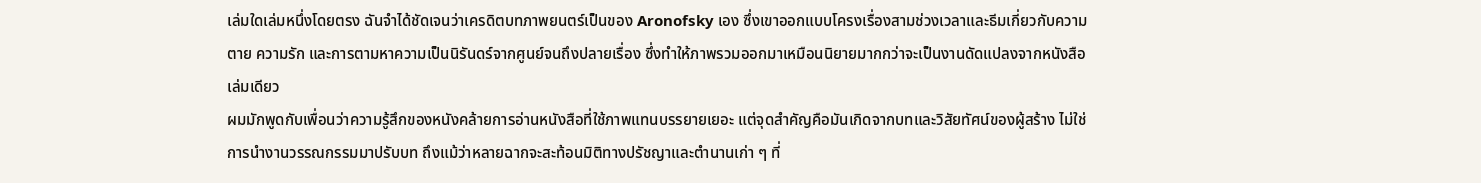เล่มใดเล่มหนึ่งโดยตรง ฉันจำได้ชัดเจนว่าเครดิตบทภาพยนตร์เป็นของ Aronofsky เอง ซึ่งเขาออกแบบโครงเรื่องสามช่วงเวลาและธีมเกี่ยวกับความตาย ความรัก และการตามหาความเป็นนิรันดร์จากศูนย์จนถึงปลายเรื่อง ซึ่งทำให้ภาพรวมออกมาเหมือนนิยายมากกว่าจะเป็นงานดัดแปลงจากหนังสือเล่มเดียว
ผมมักพูดกับเพื่อนว่าความรู้สึกของหนังคล้ายการอ่านหนังสือที่ใช้ภาพแทนบรรยายเยอะ แต่จุดสำคัญคือมันเกิดจากบทและวิสัยทัศน์ของผู้สร้าง ไม่ใช่การนำงานวรรณกรรมมาปรับบท ถึงแม้ว่าหลายฉากจะสะท้อนมิติทางปรัชญาและตำนานเก่า ๆ ที่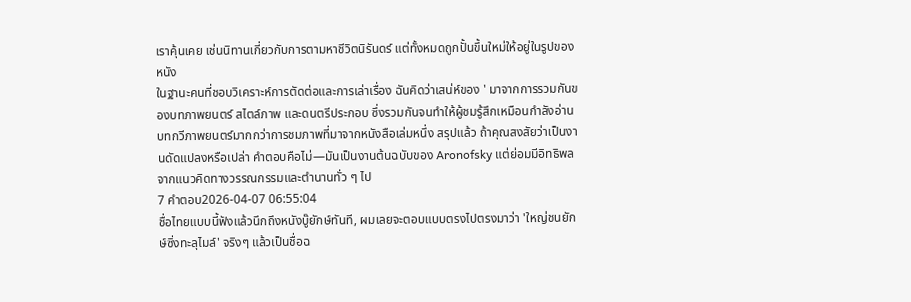เราคุ้นเคย เช่นนิทานเกี่ยวกับการตามหาชีวิตนิรันดร์ แต่ทั้งหมดถูกปั้นขึ้นใหม่ให้อยู่ในรูปของหนัง
ในฐานะคนที่ชอบวิเคราะห์การตัดต่อและการเล่าเรื่อง ฉันคิดว่าเสน่ห์ของ ' มาจากการรวมกันของบทภาพยนตร์ สไตล์ภาพ และดนตรีประกอบ ซึ่งรวมกันจนทำให้ผู้ชมรู้สึกเหมือนกำลังอ่านบทกวีภาพยนตร์มากกว่าการชมภาพที่มาจากหนังสือเล่มหนึ่ง สรุปแล้ว ถ้าคุณสงสัยว่าเป็นงานดัดแปลงหรือเปล่า คำตอบคือไม่—มันเป็นงานต้นฉบับของ Aronofsky แต่ย่อมมีอิทธิพลจากแนวคิดทางวรรณกรรมและตำนานทั่ว ๆ ไป
7 คำตอบ2026-04-07 06:55:04
ชื่อไทยแบบนี้ฟังแล้วนึกถึงหนังบู๊ยักษ์ทันที, ผมเลยจะตอบแบบตรงไปตรงมาว่า 'ใหญ่ชนยักษ์ซิ่งทะลุไมล์' จริงๆ แล้วเป็นชื่อฉ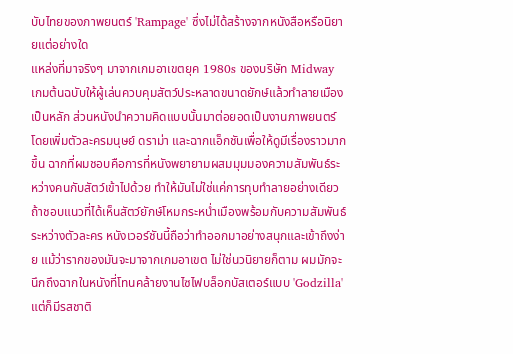บับไทยของภาพยนตร์ 'Rampage' ซึ่งไม่ได้สร้างจากหนังสือหรือนิยายแต่อย่างใด
แหล่งที่มาจริงๆ มาจากเกมอาเขตยุค 1980s ของบริษัท Midway เกมต้นฉบับให้ผู้เล่นควบคุมสัตว์ประหลาดขนาดยักษ์แล้วทำลายเมืองเป็นหลัก ส่วนหนังนำความคิดแบบนั้นมาต่อยอดเป็นงานภาพยนตร์ โดยเพิ่มตัวละครมนุษย์ ดราม่า และฉากแอ็กชันเพื่อให้ดูมีเรื่องราวมากขึ้น ฉากที่ผมชอบคือการที่หนังพยายามผสมมุมมองความสัมพันธ์ระหว่างคนกับสัตว์เข้าไปด้วย ทำให้มันไม่ใช่แค่การทุบทำลายอย่างเดียว
ถ้าชอบแนวที่ได้เห็นสัตว์ยักษ์โหมกระหน่ำเมืองพร้อมกับความสัมพันธ์ระหว่างตัวละคร หนังเวอร์ชันนี้ถือว่าทำออกมาอย่างสนุกและเข้าถึงง่าย แม้ว่ารากของมันจะมาจากเกมอาเขต ไม่ใช่นวนิยายก็ตาม ผมมักจะนึกถึงฉากในหนังที่โทนคล้ายงานไซไฟบล็อกบัสเตอร์แบบ 'Godzilla' แต่ก็มีรสชาติ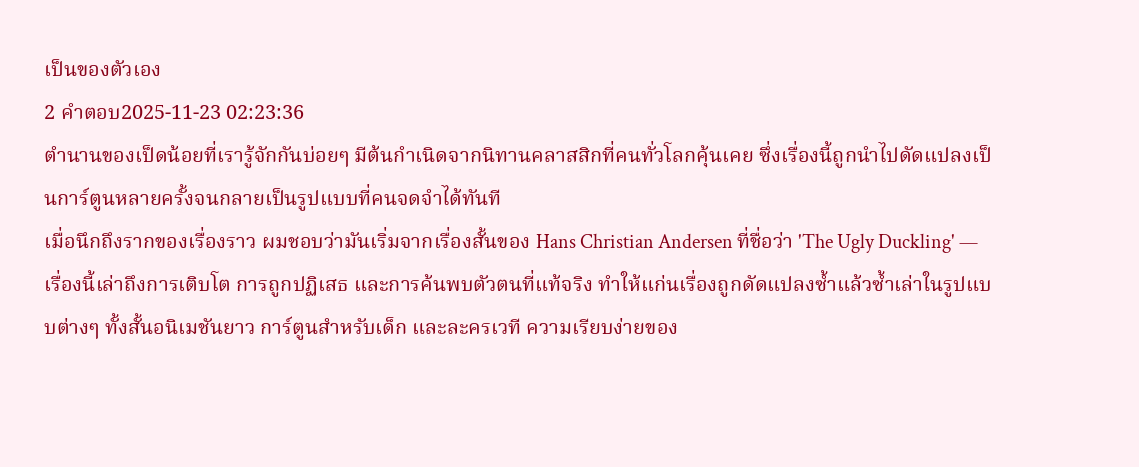เป็นของตัวเอง
2 คำตอบ2025-11-23 02:23:36
ตำนานของเป็ดน้อยที่เรารู้จักกันบ่อยๆ มีต้นกำเนิดจากนิทานคลาสสิกที่คนทั่วโลกคุ้นเคย ซึ่งเรื่องนี้ถูกนำไปดัดแปลงเป็นการ์ตูนหลายครั้งจนกลายเป็นรูปแบบที่คนจดจำได้ทันที
เมื่อนึกถึงรากของเรื่องราว ผมชอบว่ามันเริ่มจากเรื่องสั้นของ Hans Christian Andersen ที่ชื่อว่า 'The Ugly Duckling' — เรื่องนี้เล่าถึงการเติบโต การถูกปฏิเสธ และการค้นพบตัวตนที่แท้จริง ทำให้แก่นเรื่องถูกดัดแปลงซ้ำแล้วซ้ำเล่าในรูปแบบต่างๆ ทั้งสั้นอนิเมชันยาว การ์ตูนสำหรับเด็ก และละครเวที ความเรียบง่ายของ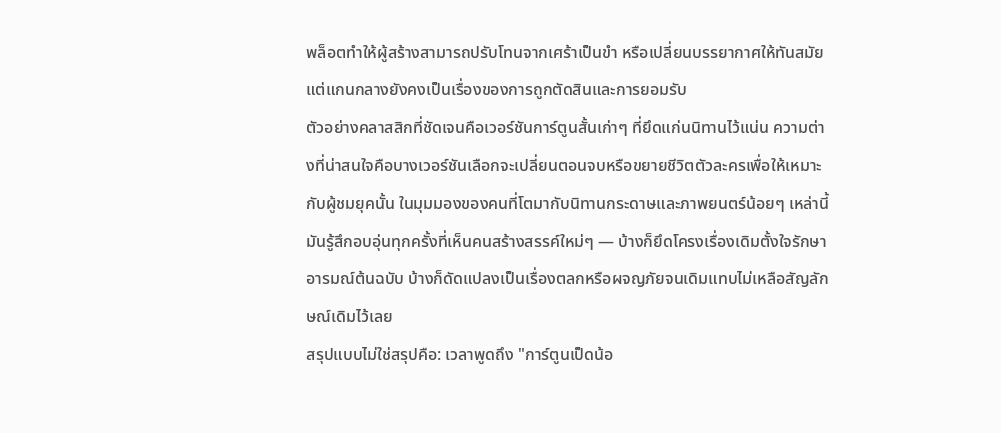พล็อตทำให้ผู้สร้างสามารถปรับโทนจากเศร้าเป็นขำ หรือเปลี่ยนบรรยากาศให้ทันสมัย แต่แกนกลางยังคงเป็นเรื่องของการถูกตัดสินและการยอมรับ
ตัวอย่างคลาสสิกที่ชัดเจนคือเวอร์ชันการ์ตูนสั้นเก่าๆ ที่ยึดแก่นนิทานไว้แน่น ความต่างที่น่าสนใจคือบางเวอร์ชันเลือกจะเปลี่ยนตอนจบหรือขยายชีวิตตัวละครเพื่อให้เหมาะกับผู้ชมยุคนั้น ในมุมมองของคนที่โตมากับนิทานกระดาษและภาพยนตร์น้อยๆ เหล่านี้ มันรู้สึกอบอุ่นทุกครั้งที่เห็นคนสร้างสรรค์ใหม่ๆ — บ้างก็ยึดโครงเรื่องเดิมตั้งใจรักษาอารมณ์ต้นฉบับ บ้างก็ดัดแปลงเป็นเรื่องตลกหรือผจญภัยจนเดิมแทบไม่เหลือสัญลักษณ์เดิมไว้เลย
สรุปแบบไม่ใช่สรุปคือ: เวลาพูดถึง "การ์ตูนเป็ดน้อ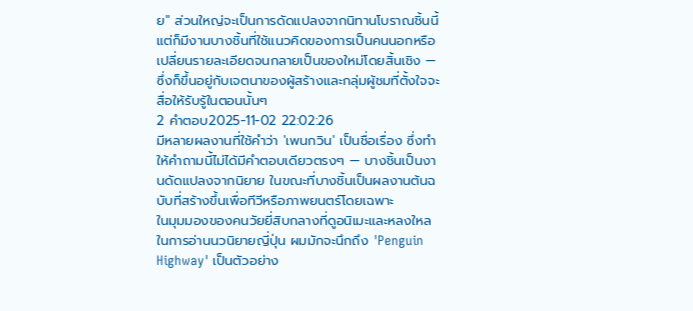ย" ส่วนใหญ่จะเป็นการดัดแปลงจากนิทานโบราณชิ้นนี้ แต่ก็มีงานบางชิ้นที่ใช้แนวคิดของการเป็นคนนอกหรือเปลี่ยนรายละเอียดจนกลายเป็นของใหม่โดยสิ้นเชิง — ซึ่งก็ขึ้นอยู่กับเจตนาของผู้สร้างและกลุ่มผู้ชมที่ตั้งใจจะสื่อให้รับรู้ในตอนนั้นๆ
2 คำตอบ2025-11-02 22:02:26
มีหลายผลงานที่ใช้คำว่า 'เพนกวิน' เป็นชื่อเรื่อง ซึ่งทำให้คำถามนี้ไม่ได้มีคำตอบเดียวตรงๆ — บางชิ้นเป็นงานดัดแปลงจากนิยาย ในขณะที่บางชิ้นเป็นผลงานต้นฉบับที่สร้างขึ้นเพื่อทีวีหรือภาพยนตร์โดยเฉพาะ
ในมุมมองของคนวัยยี่สิบกลางที่ดูอนิเมะและหลงใหลในการอ่านนวนิยายญี่ปุ่น ผมมักจะนึกถึง 'Penguin Highway' เป็นตัวอย่าง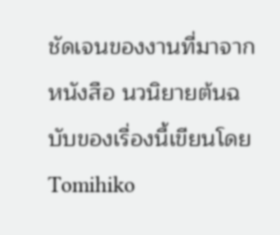ชัดเจนของงานที่มาจากหนังสือ นวนิยายต้นฉบับของเรื่องนี้เขียนโดย Tomihiko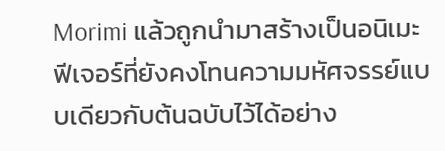Morimi แล้วถูกนำมาสร้างเป็นอนิเมะฟีเจอร์ที่ยังคงโทนความมหัศจรรย์แบบเดียวกับต้นฉบับไว้ได้อย่าง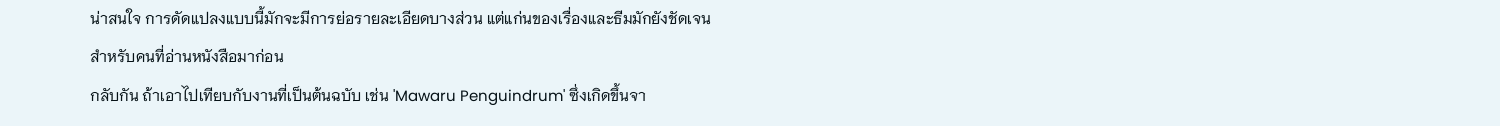น่าสนใจ การดัดแปลงแบบนี้มักจะมีการย่อรายละเอียดบางส่วน แต่แก่นของเรื่องและธีมมักยังชัดเจนสำหรับคนที่อ่านหนังสือมาก่อน
กลับกัน ถ้าเอาไปเทียบกับงานที่เป็นต้นฉบับ เช่น 'Mawaru Penguindrum' ซึ่งเกิดขึ้นจา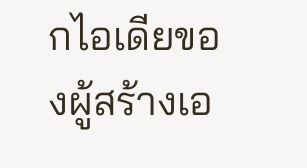กไอเดียของผู้สร้างเอ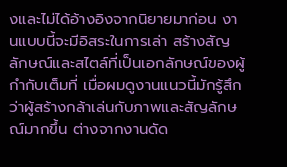งและไม่ได้อ้างอิงจากนิยายมาก่อน งานแบบนี้จะมีอิสระในการเล่า สร้างสัญลักษณ์และสไตล์ที่เป็นเอกลักษณ์ของผู้กำกับเต็มที่ เมื่อผมดูงานแนวนี้มักรู้สึกว่าผู้สร้างกล้าเล่นกับภาพและสัญลักษณ์มากขึ้น ต่างจากงานดัด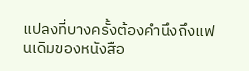แปลงที่บางครั้งต้องคำนึงถึงแฟนเดิมของหนังสือ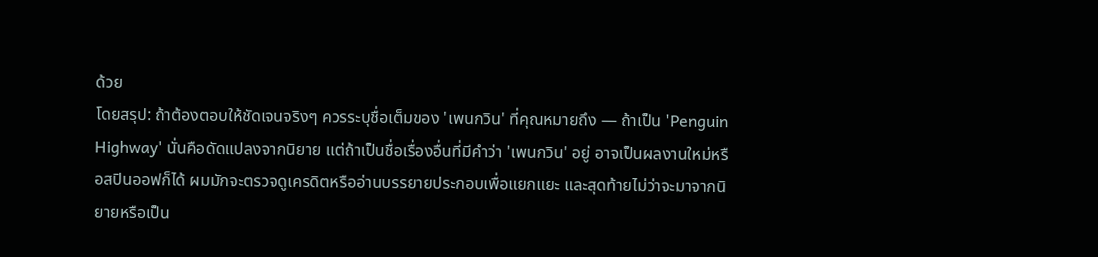ด้วย
โดยสรุป: ถ้าต้องตอบให้ชัดเจนจริงๆ ควรระบุชื่อเต็มของ 'เพนกวิน' ที่คุณหมายถึง — ถ้าเป็น 'Penguin Highway' นั่นคือดัดแปลงจากนิยาย แต่ถ้าเป็นชื่อเรื่องอื่นที่มีคำว่า 'เพนกวิน' อยู่ อาจเป็นผลงานใหม่หรือสปินออฟก็ได้ ผมมักจะตรวจดูเครดิตหรืออ่านบรรยายประกอบเพื่อแยกแยะ และสุดท้ายไม่ว่าจะมาจากนิยายหรือเป็น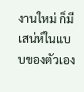งานใหม่ ก็มีเสน่ห์ในแบบของตัวเอง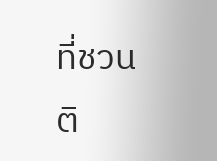ที่ชวนติ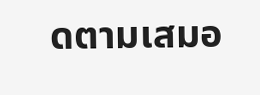ดตามเสมอ